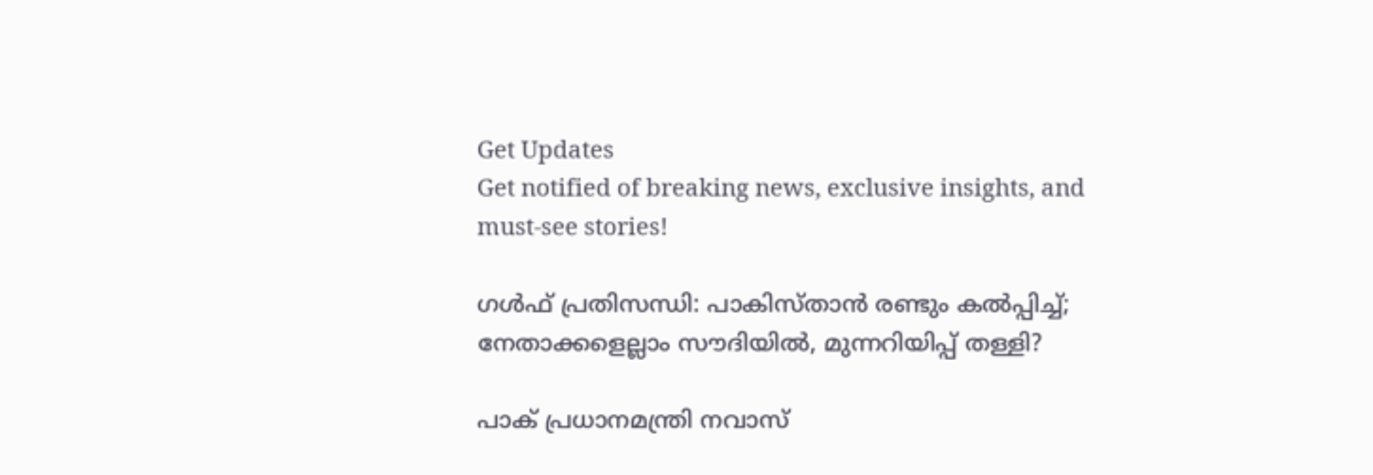Get Updates
Get notified of breaking news, exclusive insights, and must-see stories!

ഗള്‍ഫ് പ്രതിസന്ധി: പാകിസ്താന്‍ രണ്ടും കല്‍പ്പിച്ച്; നേതാക്കളെല്ലാം സൗദിയില്‍, മുന്നറിയിപ്പ് തള്ളി?

പാക് പ്രധാനമന്ത്രി നവാസ്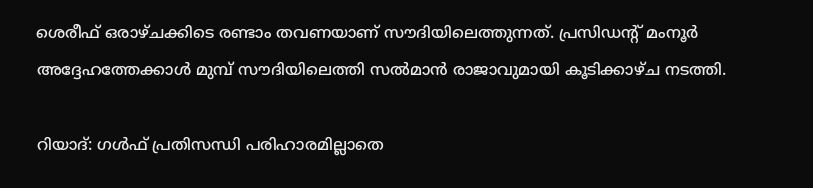ശെരീഫ് ഒരാഴ്ചക്കിടെ രണ്ടാം തവണയാണ് സൗദിയിലെത്തുന്നത്. പ്രസിഡന്റ് മംനൂര്‍ അദ്ദേഹത്തേക്കാള്‍ മുമ്പ് സൗദിയിലെത്തി സല്‍മാന്‍ രാജാവുമായി കൂടിക്കാഴ്ച നടത്തി.

റിയാദ്: ഗള്‍ഫ് പ്രതിസന്ധി പരിഹാരമില്ലാതെ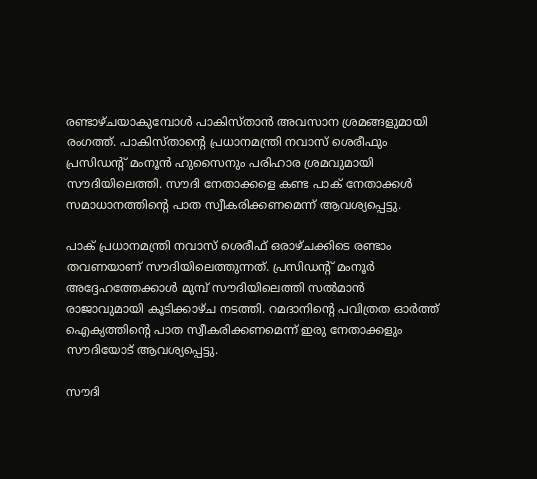രണ്ടാഴ്ചയാകുമ്പോള്‍ പാകിസ്താന്‍ അവസാന ശ്രമങ്ങളുമായി രംഗത്ത്. പാകിസ്താന്റെ പ്രധാനമന്ത്രി നവാസ് ശെരീഫും പ്രസിഡന്റ് മംനൂന്‍ ഹുസൈനും പരിഹാര ശ്രമവുമായി സൗദിയിലെത്തി. സൗദി നേതാക്കളെ കണ്ട പാക് നേതാക്കള്‍ സമാധാനത്തിന്റെ പാത സ്വീകരിക്കണമെന്ന് ആവശ്യപ്പെട്ടു.

പാക് പ്രധാനമന്ത്രി നവാസ് ശെരീഫ് ഒരാഴ്ചക്കിടെ രണ്ടാം തവണയാണ് സൗദിയിലെത്തുന്നത്. പ്രസിഡന്റ് മംനൂര്‍ അദ്ദേഹത്തേക്കാള്‍ മുമ്പ് സൗദിയിലെത്തി സല്‍മാന്‍ രാജാവുമായി കൂടിക്കാഴ്ച നടത്തി. റമദാനിന്റെ പവിത്രത ഓര്‍ത്ത് ഐക്യത്തിന്റെ പാത സ്വീകരിക്കണമെന്ന് ഇരു നേതാക്കളും സൗദിയോട് ആവശ്യപ്പെട്ടു.

സൗദി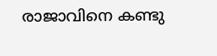രാജാവിനെ കണ്ടു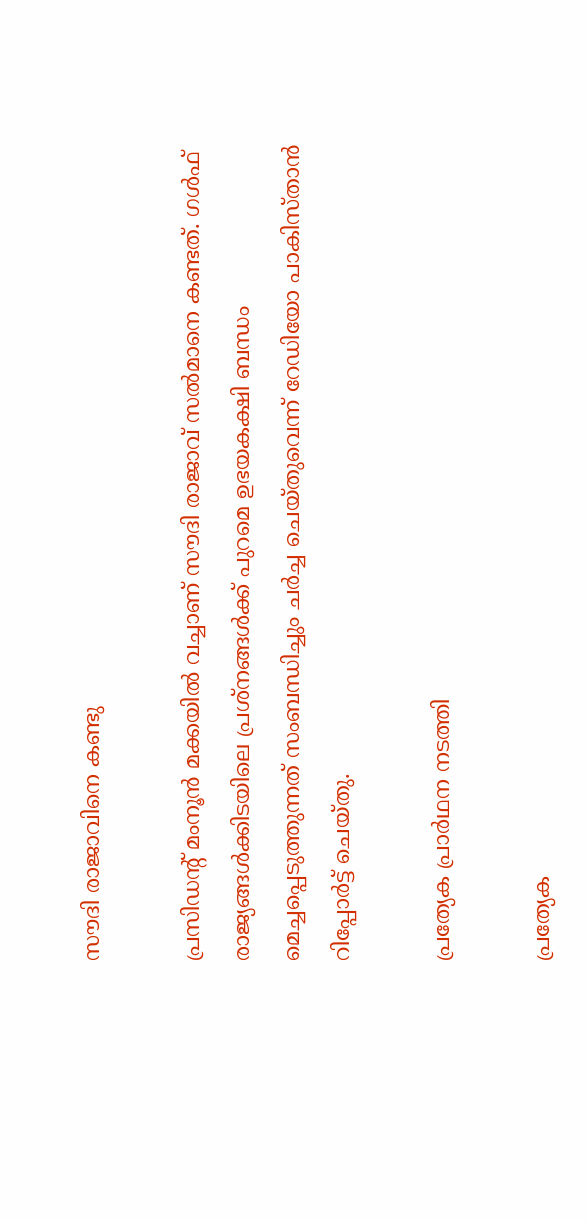സൗദി രാജാവിനെ കണ്ടു

പ്രസിഡന്റ് മംനൂന്‍ മക്കയില്‍ വച്ചാണ് സൗദി രാജാവ് സല്‍മാനെ കണ്ടത്. ഗള്‍ഫ് രാജ്യങ്ങള്‍ക്കിടയിലെ പ്രശ്‌നങ്ങള്‍ക്ക് പുറമെ ഉഭയകക്ഷി ബന്ധം മെച്ചപ്പെടുത്തുന്നത് സംബന്ധിച്ചും ചര്‍ച്ച ചെയ്തുവെന്ന് റേഡിയോ പാകിസ്താന്‍ റിപ്പോര്‍ട്ട് ചെയ്തു.

പ്രത്യേക പ്രാര്‍ഥന നടത്തി

പ്രത്യേക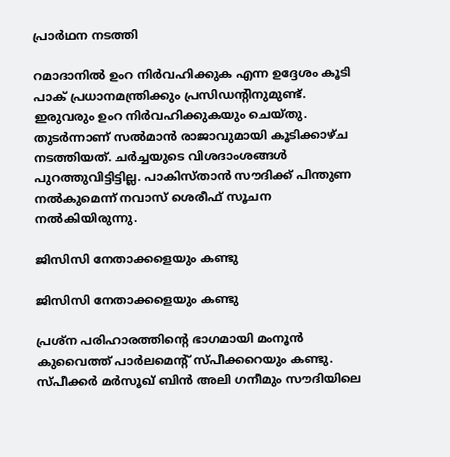പ്രാര്‍ഥന നടത്തി

റമാദാനില്‍ ഉംറ നിര്‍വഹിക്കുക എന്ന ഉദ്ദേശം കൂടി പാക് പ്രധാനമന്ത്രിക്കും പ്രസിഡന്റിനുമുണ്ട്. ഇരുവരും ഉംറ നിര്‍വഹിക്കുകയും ചെയ്തു. തുടര്‍ന്നാണ് സല്‍മാന്‍ രാജാവുമായി കൂടിക്കാഴ്ച നടത്തിയത്. ചര്‍ച്ചയുടെ വിശദാംശങ്ങള്‍ പുറത്തുവിട്ടിട്ടില്ല. പാകിസ്താന്‍ സൗദിക്ക് പിന്തുണ നല്‍കുമെന്ന് നവാസ് ശെരീഫ് സൂചന നല്‍കിയിരുന്നു.

ജിസിസി നേതാക്കളെയും കണ്ടു

ജിസിസി നേതാക്കളെയും കണ്ടു

പ്രശ്‌ന പരിഹാരത്തിന്റെ ഭാഗമായി മംനൂന്‍ കുവൈത്ത് പാര്‍ലമെന്റ് സ്പീക്കറെയും കണ്ടു. സ്പീക്കര്‍ മര്‍സൂഖ് ബിന്‍ അലി ഗനീമും സൗദിയിലെ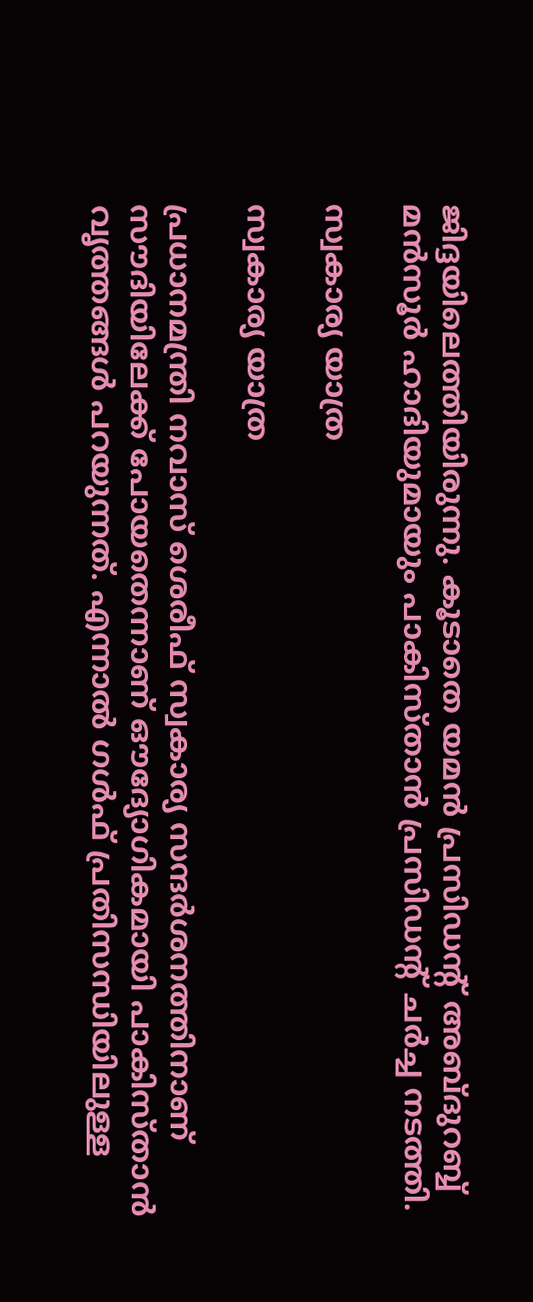ജിദ്ദയിലെത്തിയിരുന്നു. കൂടാതെ യമന്‍ പ്രസിഡന്റ് അബ്ദുറബ്ബ് മന്‍സൂര്‍ ഹാദിയുമായും പാകിസ്താന്‍ പ്രസിഡന്റ് ചര്‍ച്ച നടത്തി.

സ്വകാര്യ യാത്ര

സ്വകാര്യ യാത്ര

പ്രധാനമന്ത്രി നവാസ് ശെരീഫ് സ്വകാര്യ സന്ദര്‍ശനത്തിനാണ് സൗദിയിലേക്ക് പോയതെന്നാണ് ഔദ്യോഗികമായി പാകിസ്താന്‍ വൃത്തങ്ങള്‍ പറയുന്നത്. എന്നാല്‍ ഗള്‍ഫ് പ്രതിസന്ധിയിലുള്ള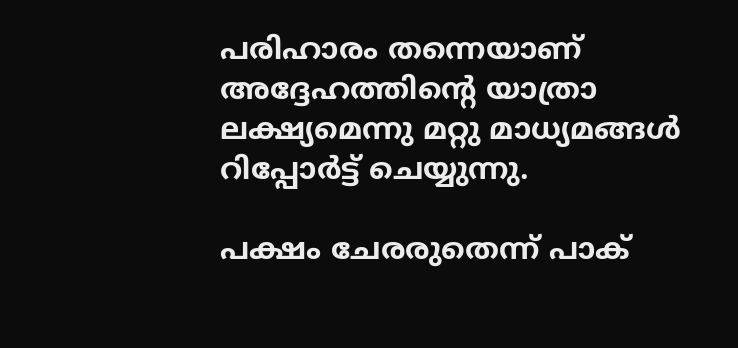പരിഹാരം തന്നെയാണ് അദ്ദേഹത്തിന്റെ യാത്രാ ലക്ഷ്യമെന്നു മറ്റു മാധ്യമങ്ങള്‍ റിപ്പോര്‍ട്ട് ചെയ്യുന്നു.

പക്ഷം ചേരരുതെന്ന് പാക്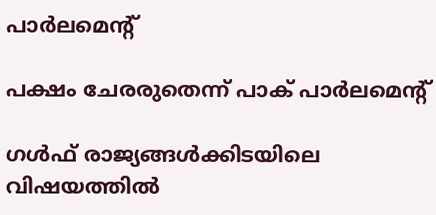പാര്‍ലമെന്റ്

പക്ഷം ചേരരുതെന്ന് പാക് പാര്‍ലമെന്റ്

ഗള്‍ഫ് രാജ്യങ്ങള്‍ക്കിടയിലെ വിഷയത്തില്‍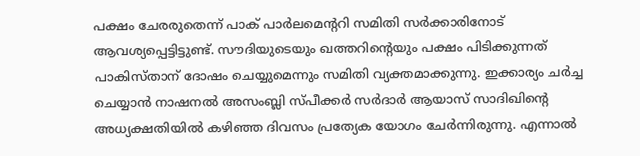പക്ഷം ചേരരുതെന്ന് പാക് പാര്‍ലമെന്ററി സമിതി സര്‍ക്കാരിനോട് ആവശ്യപ്പെട്ടിട്ടുണ്ട്. സൗദിയുടെയും ഖത്തറിന്റെയും പക്ഷം പിടിക്കുന്നത് പാകിസ്താന് ദോഷം ചെയ്യുമെന്നും സമിതി വ്യക്തമാക്കുന്നു. ഇക്കാര്യം ചര്‍ച്ച ചെയ്യാന്‍ നാഷനല്‍ അസംബ്ലി സ്പീക്കര്‍ സര്‍ദാര്‍ ആയാസ് സാദിഖിന്റെ അധ്യക്ഷതിയില്‍ കഴിഞ്ഞ ദിവസം പ്രത്യേക യോഗം ചേര്‍ന്നിരുന്നു. എന്നാല്‍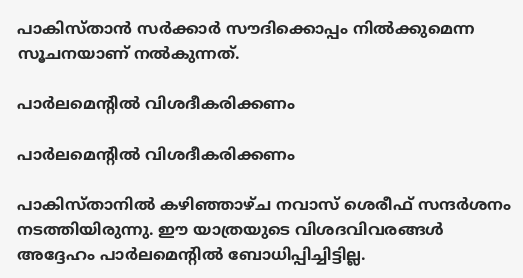പാകിസ്താന്‍ സര്‍ക്കാര്‍ സൗദിക്കൊപ്പം നില്‍ക്കുമെന്ന സൂചനയാണ് നല്‍കുന്നത്.

പാര്‍ലമെന്റില്‍ വിശദീകരിക്കണം

പാര്‍ലമെന്റില്‍ വിശദീകരിക്കണം

പാകിസ്താനില്‍ കഴിഞ്ഞാഴ്ച നവാസ് ശെരീഫ് സന്ദര്‍ശനം നടത്തിയിരുന്നു. ഈ യാത്രയുടെ വിശദവിവരങ്ങള്‍ അദ്ദേഹം പാര്‍ലമെന്റില്‍ ബോധിപ്പിച്ചിട്ടില്ല.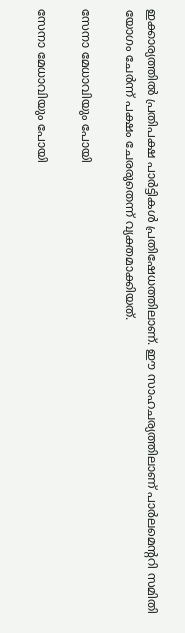ഇക്കാര്യത്തില്‍ പ്രതിപക്ഷ പാര്‍ട്ടികള്‍ പ്രതിഷേധത്തിലാണ്. ഈ സാഹചര്യത്തിലാണ് പാര്‍ലമെന്ററി സമിതി യോഗം ചേര്‍ന്ന് പക്ഷം ചേരരുതെന്ന് വ്യക്തമാക്കിയത്.

സേനാ മേധാവിയും പോയി

സേനാ മേധാവിയും പോയി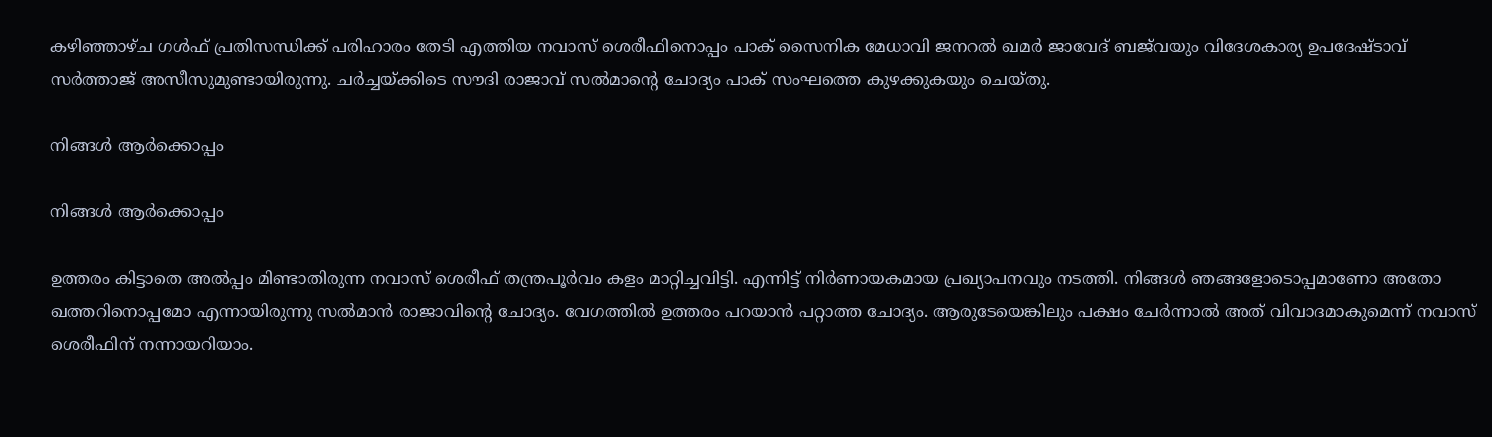കഴിഞ്ഞാഴ്ച ഗള്‍ഫ് പ്രതിസന്ധിക്ക് പരിഹാരം തേടി എത്തിയ നവാസ് ശെരീഫിനൊപ്പം പാക് സൈനിക മേധാവി ജനറല്‍ ഖമര്‍ ജാവേദ് ബജ്‌വയും വിദേശകാര്യ ഉപദേഷ്ടാവ് സര്‍ത്താജ് അസീസുമുണ്ടായിരുന്നു. ചര്‍ച്ചയ്ക്കിടെ സൗദി രാജാവ് സല്‍മാന്റെ ചോദ്യം പാക് സംഘത്തെ കുഴക്കുകയും ചെയ്തു.

നിങ്ങള്‍ ആര്‍ക്കൊപ്പം

നിങ്ങള്‍ ആര്‍ക്കൊപ്പം

ഉത്തരം കിട്ടാതെ അല്‍പ്പം മിണ്ടാതിരുന്ന നവാസ് ശെരീഫ് തന്ത്രപൂര്‍വം കളം മാറ്റിച്ചവിട്ടി. എന്നിട്ട് നിര്‍ണായകമായ പ്രഖ്യാപനവും നടത്തി. നിങ്ങള്‍ ഞങ്ങളോടൊപ്പമാണോ അതോ ഖത്തറിനൊപ്പമോ എന്നായിരുന്നു സല്‍മാന്‍ രാജാവിന്റെ ചോദ്യം. വേഗത്തില്‍ ഉത്തരം പറയാന്‍ പറ്റാത്ത ചോദ്യം. ആരുടേയെങ്കിലും പക്ഷം ചേര്‍ന്നാല്‍ അത് വിവാദമാകുമെന്ന് നവാസ് ശെരീഫിന് നന്നായറിയാം.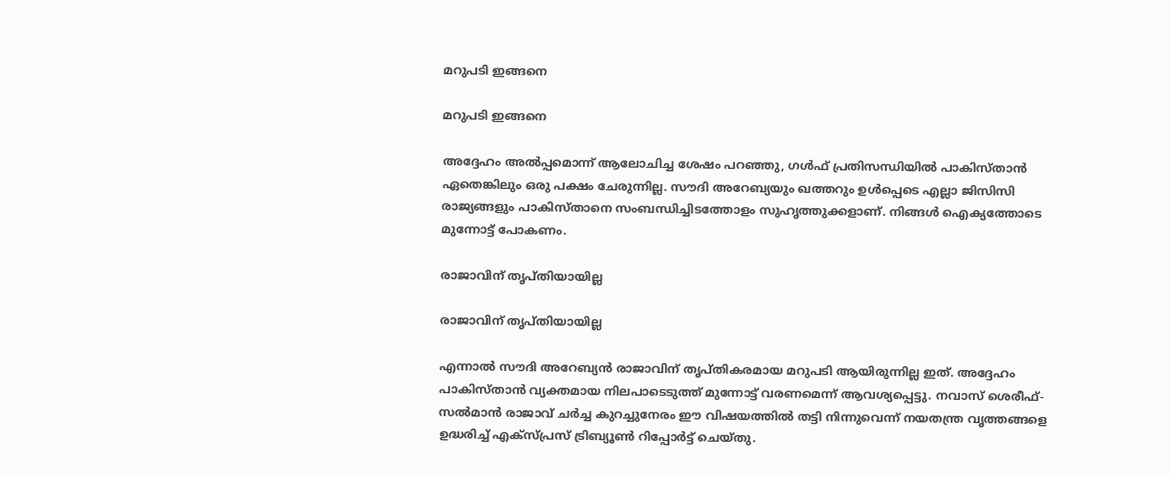മറുപടി ഇങ്ങനെ

മറുപടി ഇങ്ങനെ

അദ്ദേഹം അല്‍പ്പമൊന്ന് ആലോചിച്ച ശേഷം പറഞ്ഞു, ഗള്‍ഫ് പ്രതിസന്ധിയില്‍ പാകിസ്താന്‍ ഏതെങ്കിലും ഒരു പക്ഷം ചേരുന്നില്ല. സൗദി അറേബ്യയും ഖത്തറും ഉള്‍പ്പെടെ എല്ലാ ജിസിസി രാജ്യങ്ങളും പാകിസ്താനെ സംബന്ധിച്ചിടത്തോളം സുഹൃത്തുക്കളാണ്. നിങ്ങള്‍ ഐക്യത്തോടെ മുന്നോട്ട് പോകണം.

രാജാവിന് തൃപ്തിയായില്ല

രാജാവിന് തൃപ്തിയായില്ല

എന്നാല്‍ സൗദി അറേബ്യന്‍ രാജാവിന് തൃപ്തികരമായ മറുപടി ആയിരുന്നില്ല ഇത്. അദ്ദേഹം പാകിസ്താന്‍ വ്യക്തമായ നിലപാടെടുത്ത് മുന്നോട്ട് വരണമെന്ന് ആവശ്യപ്പെട്ടു. നവാസ് ശെരീഫ്-സല്‍മാന്‍ രാജാവ് ചര്‍ച്ച കുറച്ചുനേരം ഈ വിഷയത്തില്‍ തട്ടി നിന്നുവെന്ന് നയതന്ത്ര വൃത്തങ്ങളെ ഉദ്ധരിച്ച് എക്‌സ്പ്രസ് ട്രിബ്യൂണ്‍ റിപ്പോര്‍ട്ട് ചെയ്തു.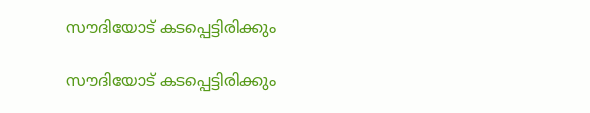സൗദിയോട് കടപ്പെട്ടിരിക്കും

സൗദിയോട് കടപ്പെട്ടിരിക്കും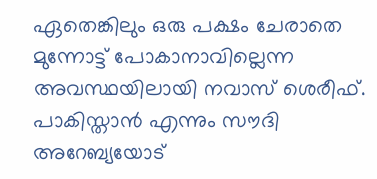ഏതെങ്കിലും ഒരു പക്ഷം ചേരാതെ മുന്നോട്ട് പോകാനാവില്ലെന്ന അവസ്ഥയിലായി നവാസ് ശെരീഫ്. പാകിസ്താന്‍ എന്നും സൗദി അറേബ്യയോട്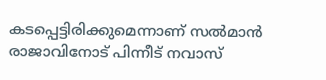കടപ്പെട്ടിരിക്കുമെന്നാണ് സല്‍മാന്‍ രാജാവിനോട് പിന്നീട് നവാസ്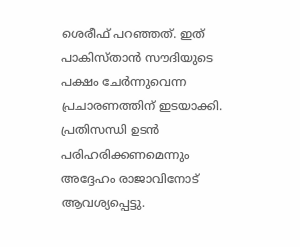ശെരീഫ് പറഞ്ഞത്. ഇത് പാകിസ്താന്‍ സൗദിയുടെ പക്ഷം ചേര്‍ന്നുവെന്ന പ്രചാരണത്തിന് ഇടയാക്കി. പ്രതിസന്ധി ഉടന്‍ പരിഹരിക്കണമെന്നും അദ്ദേഹം രാജാവിനോട് ആവശ്യപ്പെട്ടു.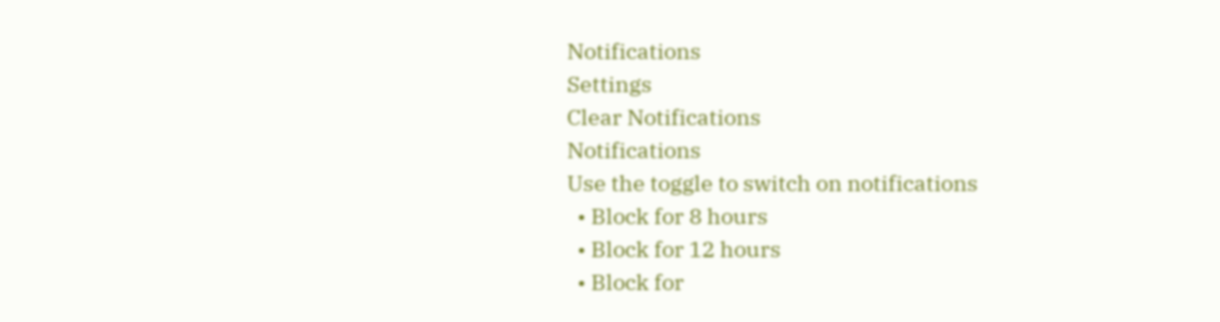Notifications
Settings
Clear Notifications
Notifications
Use the toggle to switch on notifications
  • Block for 8 hours
  • Block for 12 hours
  • Block for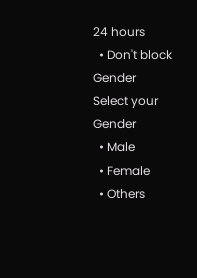24 hours
  • Don't block
Gender
Select your Gender
  • Male
  • Female
  • Others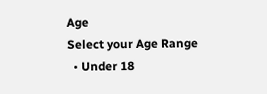Age
Select your Age Range
  • Under 18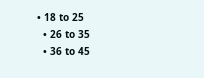• 18 to 25
  • 26 to 35
  • 36 to 45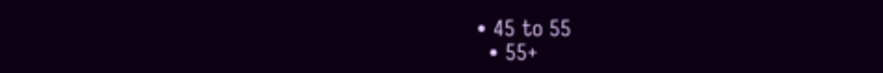• 45 to 55
  • 55+